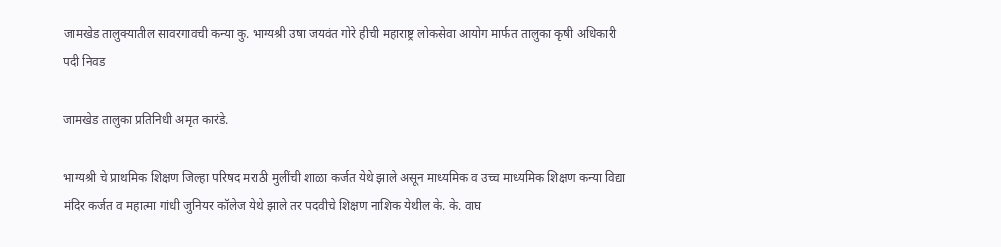जामखेड तालुक्यातील सावरगावची कन्या कु. भाग्यश्री उषा जयवंत गोरे हीची महाराष्ट्र लोकसेवा आयोग मार्फत तालुका कृषी अधिकारी पदी निवड

जामखेड तालुका प्रतिनिधी अमृत कारंडे.

भाग्यश्री चे प्राथमिक शिक्षण जिल्हा परिषद मराठी मुलींची शाळा कर्जत येथे झाले असून माध्यमिक व उच्च माध्यमिक शिक्षण कन्या विद्या मंदिर कर्जत व महात्मा गांधी जुनियर कॉलेज येथे झाले तर पदवीचे शिक्षण नाशिक येथील के. के. वाघ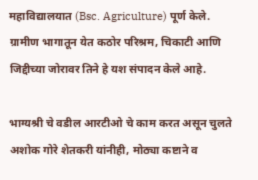महाविद्यालयात (Bsc. Agriculture) पूर्ण केले. ग्रामीण भागातून येत कठोर परिश्रम, चिकाटी आणि जिद्दीच्या जोरावर तिने हे यश संपादन केले आहे.

भाग्यश्री चे वडील आरटीओ चे काम करत असून चुलते अशोक गोरे शेतकरी यांनीही, मोठ्या कष्टाने व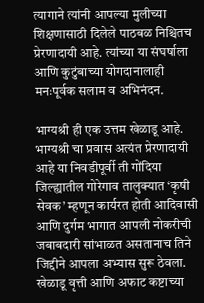त्यागाने त्यांनी आपल्या मुलीच्या शिक्षणासाठी दिलेले पाठबळ निश्चितच प्रेरणादायी आहे. त्यांच्या या संघर्षाला आणि कुटुंबाच्या योगदानालाही मनःपूर्वक सलाम व अभिनंदन.

भाग्यश्री ही एक उत्तम खेळाडू आहे. भाग्यश्री चा प्रवास अत्यंत प्रेरणादायी आहे या निवडीपूर्वी ती गोंदिया जिल्ह्यातील गोरेगाव तालुक्यात ‘कृषी सेवक’ म्हणून कार्यरत होती आदिवासी आणि दुर्गम भागात आपली नोकरीची जबाबदारी सांभाळत असतानाच तिने जिद्दीने आपला अभ्यास सुरू ठेवला. खेळाडू वृत्ती आणि अफाट कष्टाच्या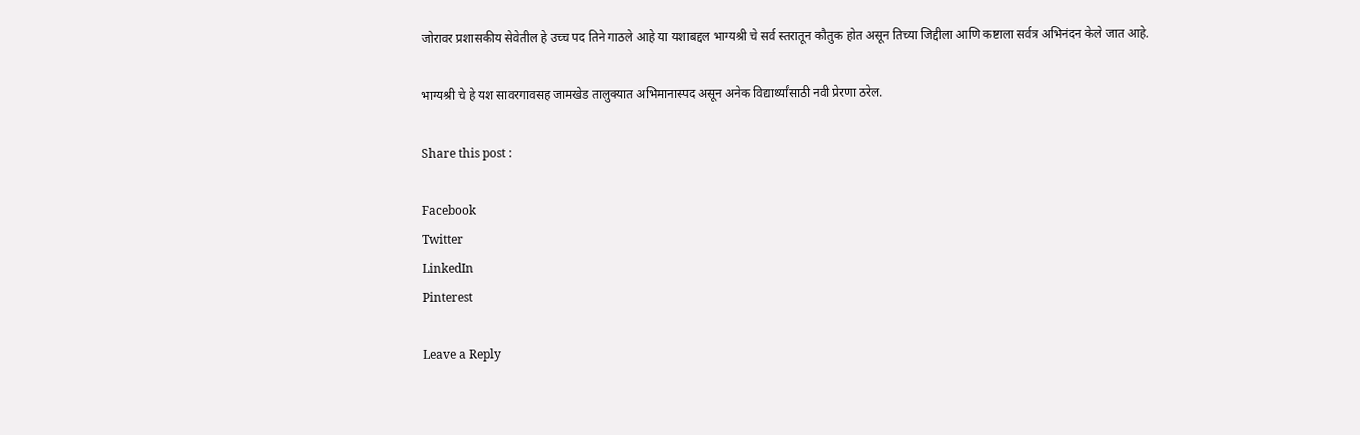जोरावर प्रशासकीय सेवेतील हे उच्च पद तिने गाठले आहे या यशाबद्दल भाग्यश्री चे सर्व स्तरातून कौतुक होत असून तिच्या जिद्दीला आणि कष्टाला सर्वत्र अभिनंदन केले जात आहे.

भाग्यश्री चे हे यश सावरगावसह जामखेड तालुक्यात अभिमानास्पद असून अनेक विद्यार्थ्यांसाठी नवी प्रेरणा ठरेल.

Share this post :

Facebook
Twitter
LinkedIn
Pinterest

Leave a Reply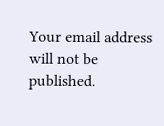Your email address will not be published.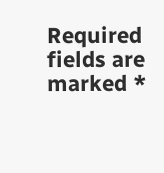Required fields are marked *